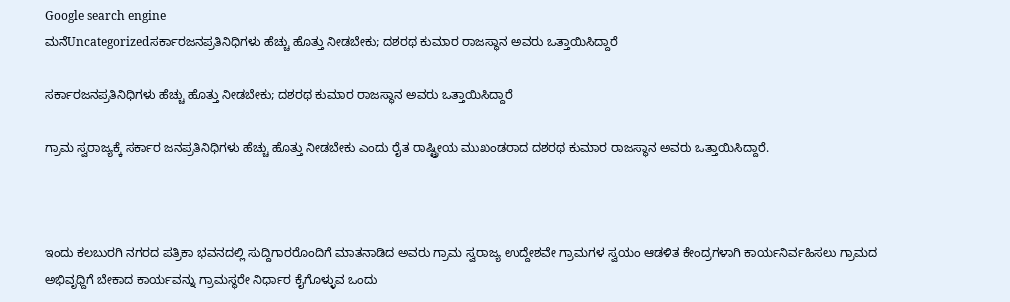Google search engine
ಮನೆUncategorizedಸರ್ಕಾರಜನಪ್ರತಿನಿಧಿಗಳು ಹೆಚ್ಚು ಹೊತ್ತು ನೀಡಬೇಕು; ದಶರಥ ಕುಮಾರ ರಾಜಸ್ಥಾನ ಅವರು ಒತ್ತಾಯಿಸಿದ್ದಾರೆ

ಸರ್ಕಾರಜನಪ್ರತಿನಿಧಿಗಳು ಹೆಚ್ಚು ಹೊತ್ತು ನೀಡಬೇಕು; ದಶರಥ ಕುಮಾರ ರಾಜಸ್ಥಾನ ಅವರು ಒತ್ತಾಯಿಸಿದ್ದಾರೆ

ಗ್ರಾಮ ಸ್ವರಾಜ್ಯಕ್ಕೆ ಸರ್ಕಾರ ಜನಪ್ರತಿನಿಧಿಗಳು ಹೆಚ್ಚು ಹೊತ್ತು ನೀಡಬೇಕು ಎಂದು ರೈತ ರಾಷ್ಟ್ರೀಯ ಮುಖಂಡರಾದ ದಶರಥ ಕುಮಾರ ರಾಜಸ್ಥಾನ ಅವರು ಒತ್ತಾಯಿಸಿದ್ದಾರೆ.



ಇಂದು ಕಲಬುರಗಿ ನಗರದ ಪತ್ರಿಕಾ ಭವನದಲ್ಲಿ ಸುದ್ದಿಗಾರರೊಂದಿಗೆ ಮಾತನಾಡಿದ ಅವರು ಗ್ರಾಮ ಸ್ವರಾಜ್ಯ ಉದ್ದೇಶವೇ ಗ್ರಾಮಗಳ ಸ್ವಯಂ ಆಡಳಿತ ಕೇಂದ್ರಗಳಾಗಿ ಕಾರ್ಯನಿರ್ವಹಿಸಲು ಗ್ರಾಮದ ಅಭಿವೃಧ್ದಿಗೆ ಬೇಕಾದ ಕಾರ್ಯವನ್ನು ಗ್ರಾಮಸ್ಥರೇ ನಿರ್ಧಾರ ಕೈಗೊಳ್ಳುವ ಒಂದು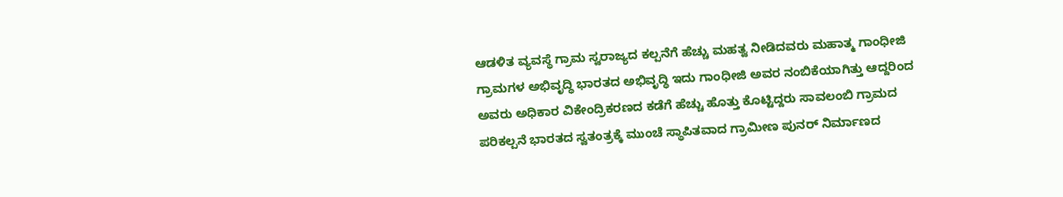ಆಡಳಿತ ವ್ಯವಸ್ಥೆ ಗ್ರಾಮ ಸ್ವರಾಜ್ಯದ ಕಲ್ಪನೆಗೆ ಹೆಚ್ಚು ಮಹತ್ವ ನೀಡಿದವರು ಮಹಾತ್ಮ ಗಾಂಧೀಜಿ ಗ್ರಾಮಗಳ ಅಭಿವೃದ್ಧಿ ಭಾರತದ ಅಭಿವೃದ್ಧಿ ಇದು ಗಾಂಧೀಜಿ ಅವರ ನಂಬಿಕೆಯಾಗಿತ್ತು ಆದ್ದರಿಂದ ಅವರು ಅಧಿಕಾರ ವಿಕೇಂದ್ರಿಕರಣದ ಕಡೆಗೆ ಹೆಚ್ಚು ಹೊತ್ತು ಕೊಟ್ಟಿದ್ದರು ಸಾವಲಂಬಿ ಗ್ರಾಮದ ಪರಿಕಲ್ಪನೆ ಭಾರತದ ಸ್ವತಂತ್ರಕ್ಕೆ ಮುಂಚೆ ಸ್ಥಾಪಿತವಾದ ಗ್ರಾಮೀಣ ಪುನರ್ ನಿರ್ಮಾಣದ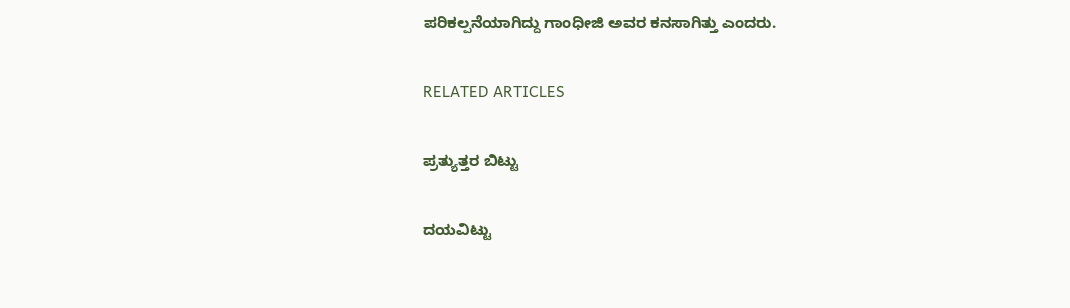ಪರಿಕಲ್ಪನೆಯಾಗಿದ್ದು ಗಾಂಧೀಜಿ ಅವರ ಕನಸಾಗಿತ್ತು ಎಂದರು.

RELATED ARTICLES

ಪ್ರತ್ಯುತ್ತರ ಬಿಟ್ಟು

ದಯವಿಟ್ಟು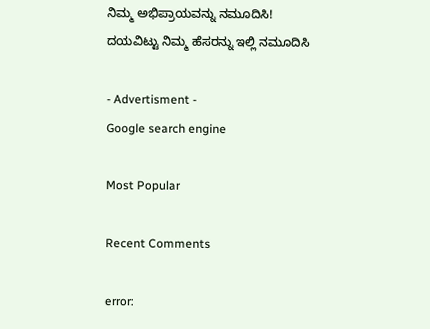ನಿಮ್ಮ ಅಭಿಪ್ರಾಯವನ್ನು ನಮೂದಿಸಿ!
ದಯವಿಟ್ಟು ನಿಮ್ಮ ಹೆಸರನ್ನು ಇಲ್ಲಿ ನಮೂದಿಸಿ

- Advertisment -
Google search engine

Most Popular

Recent Comments

error: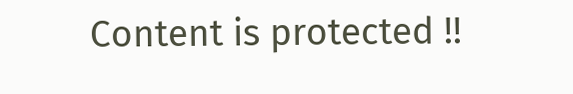Content is protected !!